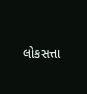લોકસત્તા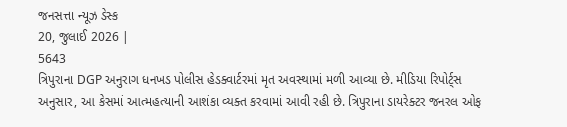જનસત્તા ન્યૂઝ ડેસ્ક
20, જુલાઈ 2026 |
5643
ત્રિપુરાના DGP અનુરાગ ધનખડ પોલીસ હેડક્વાર્ટરમાં મૃત અવસ્થામાં મળી આવ્યા છે. મીડિયા રિપોર્ટ્સ અનુસાર, આ કેસમાં આત્મહત્યાની આશંકા વ્યક્ત કરવામાં આવી રહી છે. ત્રિપુરાના ડાયરેક્ટર જનરલ ઓફ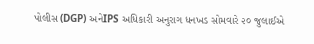પોલીસ (DGP) અનેIPS અધિકારી અનુરાગ ધનખડ સોમવારે ૨૦ જુલાઈએ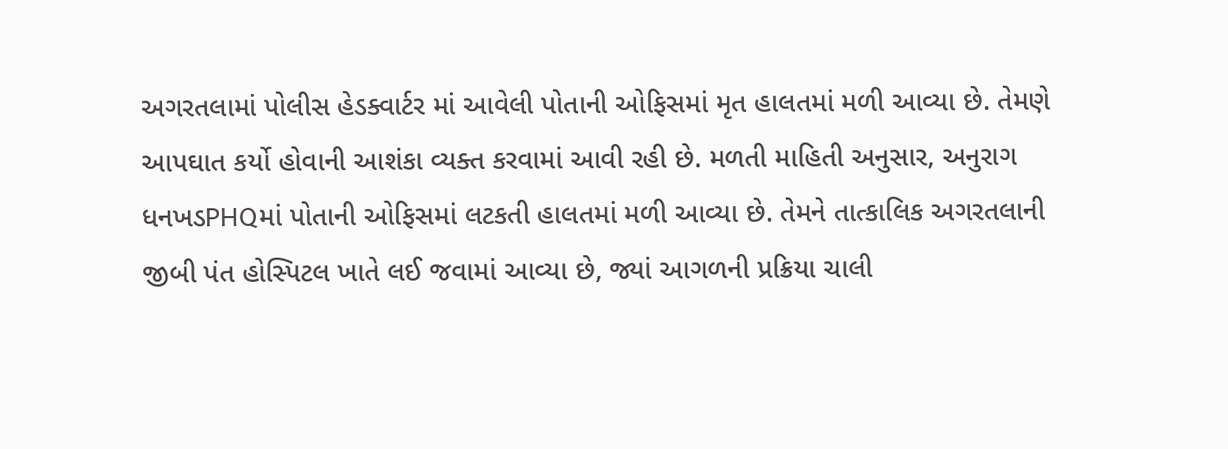અગરતલામાં પોલીસ હેડક્વાર્ટર માં આવેલી પોતાની ઓફિસમાં મૃત હાલતમાં મળી આવ્યા છે. તેમણે આપઘાત કર્યો હોવાની આશંકા વ્યક્ત કરવામાં આવી રહી છે. મળતી માહિતી અનુસાર, અનુરાગ ધનખડPHQમાં પોતાની ઓફિસમાં લટકતી હાલતમાં મળી આવ્યા છે. તેમને તાત્કાલિક અગરતલાની જીબી પંત હોસ્પિટલ ખાતે લઈ જવામાં આવ્યા છે, જ્યાં આગળની પ્રક્રિયા ચાલી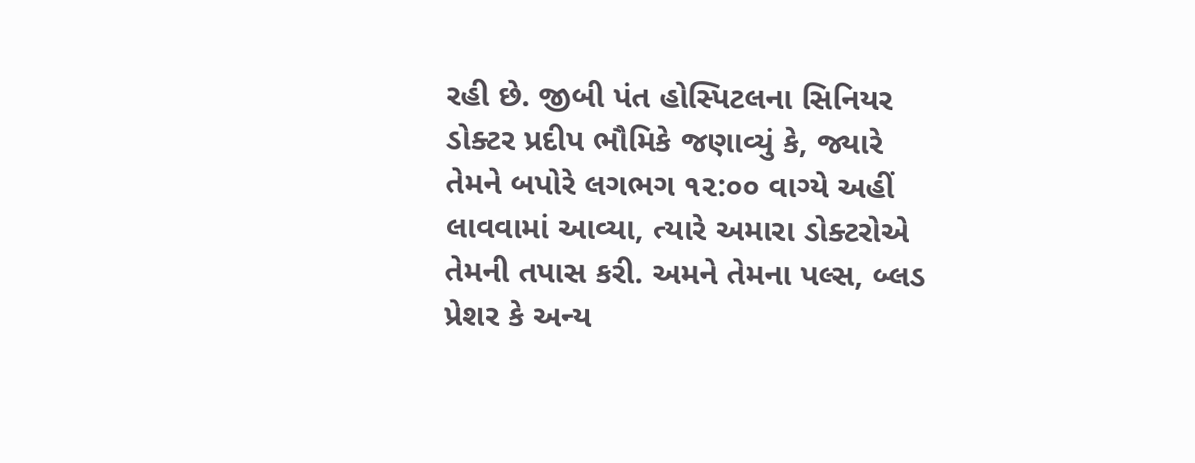રહી છે. જીબી પંત હોસ્પિટલના સિનિયર ડોક્ટર પ્રદીપ ભૌમિકે જણાવ્યું કે, જ્યારે તેમને બપોરે લગભગ ૧૨:૦૦ વાગ્યે અહીં લાવવામાં આવ્યા, ત્યારે અમારા ડોક્ટરોએ તેમની તપાસ કરી. અમને તેમના પલ્સ, બ્લડ પ્રેશર કે અન્ય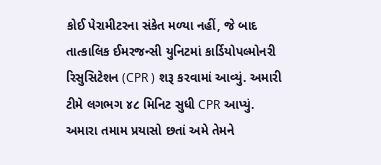કોઈ પેરામીટરના સંકેત મળ્યા નહીં, જે બાદ તાત્કાલિક ઈમરજન્સી યુનિટમાં કાર્ડિયોપલ્મોનરી રિસુસિટેશન (CPR ) શરૂ કરવામાં આવ્યું. અમારી ટીમે લગભગ ૪૮ મિનિટ સુધી CPR આપ્યું. અમારા તમામ પ્રયાસો છતાં અમે તેમને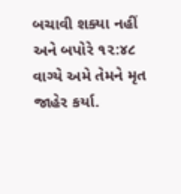બચાવી શક્યા નહીં અને બપોરે ૧૨:૪૮ વાગ્યે અમે તેમને મૃત જાહેર કર્યા.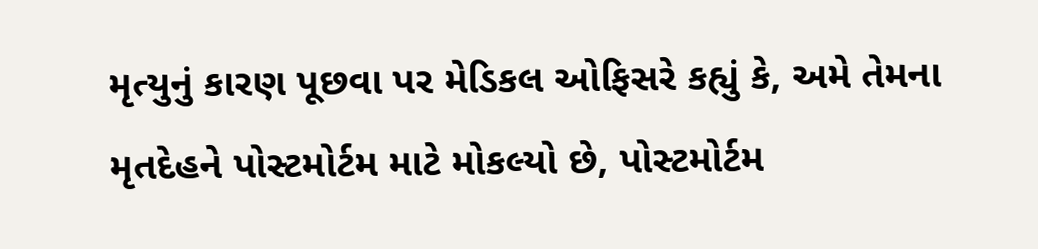મૃત્યુનું કારણ પૂછવા પર મેડિકલ ઓફિસરે કહ્યું કે, અમે તેમના મૃતદેહને પોસ્ટમોર્ટમ માટે મોકલ્યો છે, પોસ્ટમોર્ટમ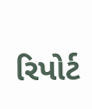રિપોર્ટ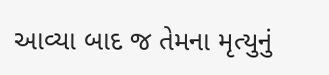આવ્યા બાદ જ તેમના મૃત્યુનું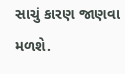સાચું કારણ જાણવા મળશે.